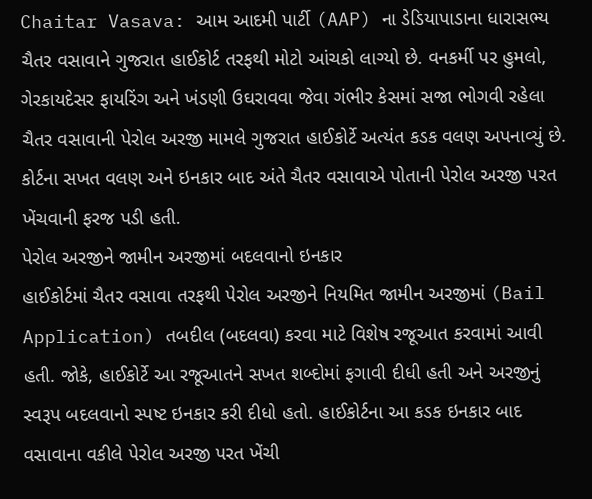Chaitar Vasava: આમ આદમી પાર્ટી (AAP) ના ડેડિયાપાડાના ધારાસભ્ય ચૈતર વસાવાને ગુજરાત હાઈકોર્ટ તરફથી મોટો આંચકો લાગ્યો છે. વનકર્મી પર હુમલો, ગેરકાયદેસર ફાયરિંગ અને ખંડણી ઉઘરાવવા જેવા ગંભીર કેસમાં સજા ભોગવી રહેલા ચૈતર વસાવાની પેરોલ અરજી મામલે ગુજરાત હાઈકોર્ટે અત્યંત કડક વલણ અપનાવ્યું છે. કોર્ટના સખત વલણ અને ઇનકાર બાદ અંતે ચૈતર વસાવાએ પોતાની પેરોલ અરજી પરત ખેંચવાની ફરજ પડી હતી.
પેરોલ અરજીને જામીન અરજીમાં બદલવાનો ઇનકાર
હાઈકોર્ટમાં ચૈતર વસાવા તરફથી પેરોલ અરજીને નિયમિત જામીન અરજીમાં (Bail Application) તબદીલ (બદલવા) કરવા માટે વિશેષ રજૂઆત કરવામાં આવી હતી. જોકે, હાઈકોર્ટે આ રજૂઆતને સખત શબ્દોમાં ફગાવી દીધી હતી અને અરજીનું સ્વરૂપ બદલવાનો સ્પષ્ટ ઇનકાર કરી દીધો હતો. હાઈકોર્ટના આ કડક ઇનકાર બાદ વસાવાના વકીલે પેરોલ અરજી પરત ખેંચી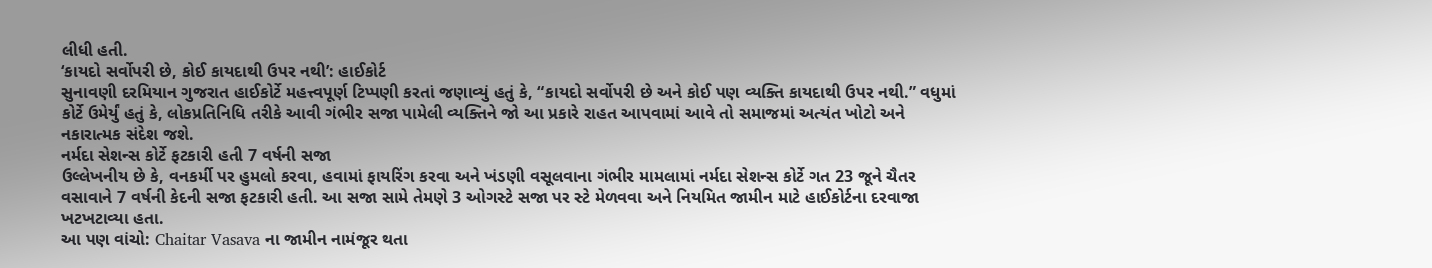લીધી હતી.
‘કાયદો સર્વોપરી છે, કોઈ કાયદાથી ઉપર નથી’: હાઈકોર્ટ
સુનાવણી દરમિયાન ગુજરાત હાઈકોર્ટે મહત્ત્વપૂર્ણ ટિપ્પણી કરતાં જણાવ્યું હતું કે, “કાયદો સર્વોપરી છે અને કોઈ પણ વ્યક્તિ કાયદાથી ઉપર નથી.” વધુમાં કોર્ટે ઉમેર્યું હતું કે, લોકપ્રતિનિધિ તરીકે આવી ગંભીર સજા પામેલી વ્યક્તિને જો આ પ્રકારે રાહત આપવામાં આવે તો સમાજમાં અત્યંત ખોટો અને નકારાત્મક સંદેશ જશે.
નર્મદા સેશન્સ કોર્ટે ફટકારી હતી 7 વર્ષની સજા
ઉલ્લેખનીય છે કે, વનકર્મી પર હુમલો કરવા, હવામાં ફાયરિંગ કરવા અને ખંડણી વસૂલવાના ગંભીર મામલામાં નર્મદા સેશન્સ કોર્ટે ગત 23 જૂને ચૈતર વસાવાને 7 વર્ષની કેદની સજા ફટકારી હતી. આ સજા સામે તેમણે 3 ઓગસ્ટે સજા પર સ્ટે મેળવવા અને નિયમિત જામીન માટે હાઈકોર્ટના દરવાજા ખટખટાવ્યા હતા.
આ પણ વાંચો: Chaitar Vasava ના જામીન નામંજૂર થતા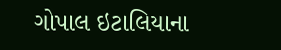ગોપાલ ઇટાલિયાના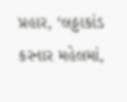પ્રહાર, ‘લઠ્ઠાકાંડ કરનાર મહેલમાં,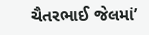ચૈતરભાઈ જેલમાં’